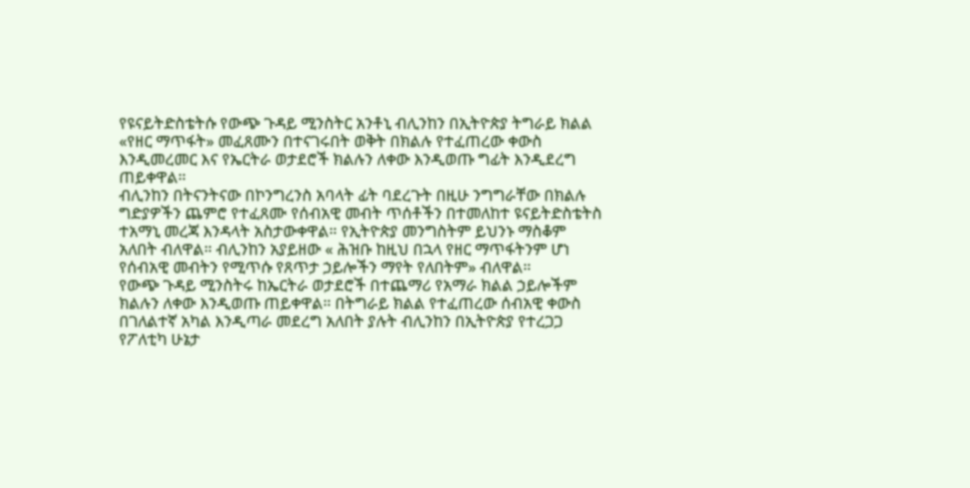የዩናይትድስቴትሱ የውጭ ጉዳይ ሚንስትር አንቶኒ ብሊንከን በኢትዮጵያ ትግራይ ክልል «የዘር ማጥፋት» መፈጸሙን በተናገሩበት ወቅት በክልሉ የተፈጠረው ቀውስ እንዲመረመር እና የኤርትራ ወታደሮች ክልሉን ለቀው እንዲወጡ ግፊት እንዲደረግ ጠይቀዋል።
ብሊንከን በትናንትናው በኮንግረንስ አባላት ፊት ባደረጉት በዚሁ ንግግራቸው በክልሉ ግድያዎችን ጨምሮ የተፈጸሙ የሰብአዊ መብት ጥሰቶችን በተመለከተ ዩናይትድስቴትስ ተአማኒ መረጃ እንዳላት አስታውቀዋል። የኢትዮጵያ መንግስትም ይህንኑ ማስቆም አለበት ብለዋል። ብሊንከን አያይዘው « ሕዝቡ ከዚህ በኋላ የዘር ማጥፋትንም ሆነ የሰብአዊ መብትን የሚጥሱ የጸጥታ ኃይሎችን ማየት የለበትም» ብለዋል።
የውጭ ጉዳይ ሚንስትሩ ከኤርትራ ወታደሮች በተጨማሪ የአማራ ክልል ኃይሎችም ክልሉን ለቀው እንዲወጡ ጠይቀዋል። በትግራይ ክልል የተፈጠረው ሰብአዊ ቀውስ በገለልተኛ አካል እንዲጣራ መደረግ አለበት ያሉት ብሊንከን በኢትዮጵያ የተረጋጋ የፖለቲካ ሁኔታ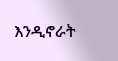እንዲኖራት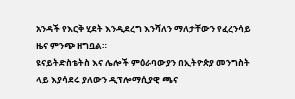አንዳች የእርቅ ሂደት እንዲደረግ እንሻለን ማለታቸውን የፈረንሳይ ዜና ምንጭ ዘግቧል።
ዩናይትድስቴትስ እና ሌሎች ምዕራባውያን በኢትዮጵያ መንግስት ላይ እያሳደሩ ያለውን ዲፕሎማሲያዊ ጫና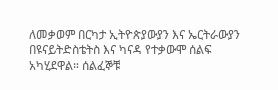ለመቃወም በርካታ ኢትዮጵያውያን እና ኤርትራውያን በዩናይትድስቴትስ እና ካናዳ የተቃውሞ ሰልፍ አካሂደዋል። ሰልፈኞቹ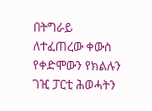በትግራይ ለተፈጠረው ቀውስ የቀድሞውን የክልሉን ገዢ ፓርቲ ሕወሓትን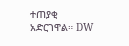ተጠያቂ አድርገዋል። DW